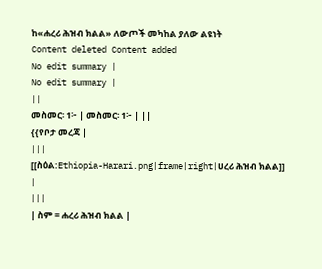ከ«ሐረሪ ሕዝብ ክልል» ለውጦች መካከል ያለው ልዩነት
Content deleted Content added
No edit summary |
No edit summary |
||
መስመር፡ 1፦ | መስመር፡ 1፦ | ||
{{የቦታ መረጃ |
|||
[[ስዕል:Ethiopia-Harari.png|frame|right|ሀረሪ ሕዝብ ክልል]] |
|||
| ስም = ሐረሪ ሕዝብ ክልል |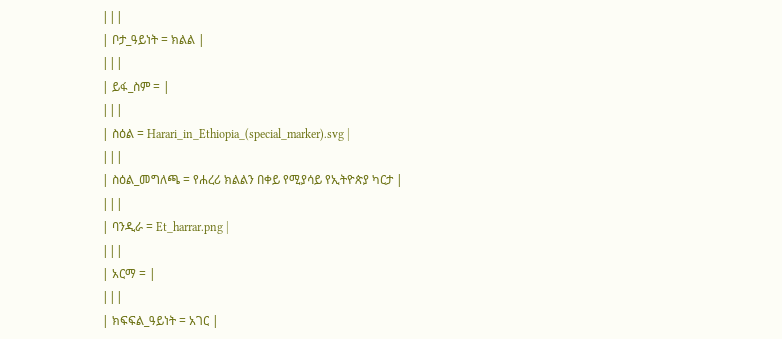|||
| ቦታ_ዓይነት = ክልል |
|||
| ይፋ_ስም = |
|||
| ስዕል = Harari_in_Ethiopia_(special_marker).svg |
|||
| ስዕል_መግለጫ = የሐረሪ ክልልን በቀይ የሚያሳይ የኢትዮጵያ ካርታ |
|||
| ባንዲራ = Et_harrar.png |
|||
| አርማ = |
|||
| ክፍፍል_ዓይነት = አገር |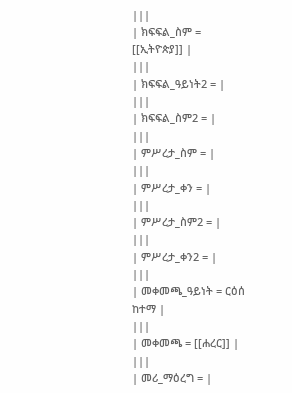|||
| ክፍፍል_ስም = [[ኢትዮጵያ]] |
|||
| ክፍፍል_ዓይነት2 = |
|||
| ክፍፍል_ስም2 = |
|||
| ምሥረታ_ስም = |
|||
| ምሥረታ_ቀን = |
|||
| ምሥረታ_ስም2 = |
|||
| ምሥረታ_ቀን2 = |
|||
| መቀመጫ_ዓይነት = ርዕሰ ከተማ |
|||
| መቀመጫ = [[ሐረር]] |
|||
| መሪ_ማዕረግ = |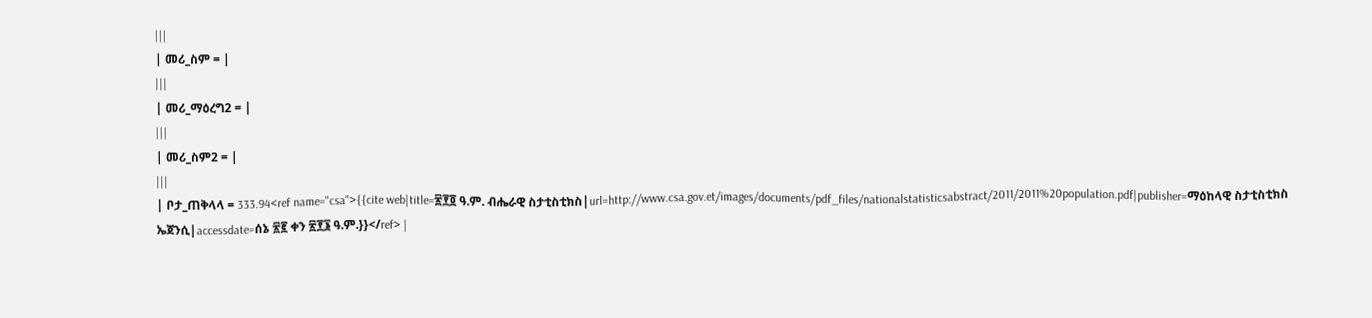|||
| መሪ_ስም = |
|||
| መሪ_ማዕረግ2 = |
|||
| መሪ_ስም2 = |
|||
| ቦታ_ጠቅላላ = 333.94<ref name="csa">{{cite web|title=፳፻፬ ዓ.ም. ብሔራዊ ስታቲስቲክስ|url=http://www.csa.gov.et/images/documents/pdf_files/nationalstatisticsabstract/2011/2011%20population.pdf|publisher=ማዕከላዊ ስታቲስቲክስ ኤጀንሲ|accessdate=ሰኔ ፳፪ ቀን ፳፻፮ ዓ.ም.}}</ref> |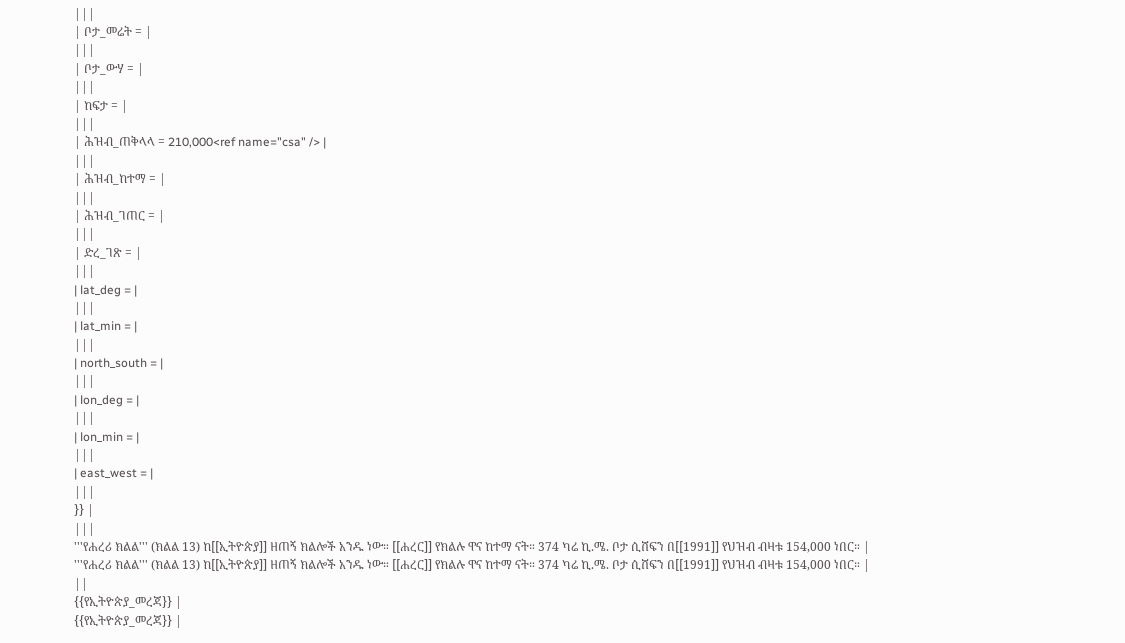|||
| ቦታ_መሬት = |
|||
| ቦታ_ውሃ = |
|||
| ከፍታ = |
|||
| ሕዝብ_ጠቅላላ = 210,000<ref name="csa" /> |
|||
| ሕዝብ_ከተማ = |
|||
| ሕዝብ_ገጠር = |
|||
| ድረ_ገጽ = |
|||
| lat_deg = |
|||
| lat_min = |
|||
| north_south = |
|||
| lon_deg = |
|||
| lon_min = |
|||
| east_west = |
|||
}} |
|||
'''የሐረሪ ክልል''' (ክልል 13) ከ[[ኢትዮጵያ]] ዘጠኝ ክልሎች አንዱ ነው። [[ሐረር]] የክልሉ ዋና ከተማ ናት። 374 ካሬ ኪ.ሜ. ቦታ ሲሸፍን በ[[1991]] የህዝብ ብዛቱ 154,000 ነበር። |
'''የሐረሪ ክልል''' (ክልል 13) ከ[[ኢትዮጵያ]] ዘጠኝ ክልሎች አንዱ ነው። [[ሐረር]] የክልሉ ዋና ከተማ ናት። 374 ካሬ ኪ.ሜ. ቦታ ሲሸፍን በ[[1991]] የህዝብ ብዛቱ 154,000 ነበር። |
||
{{የኢትዮጵያ_መረጃ}} |
{{የኢትዮጵያ_መረጃ}} |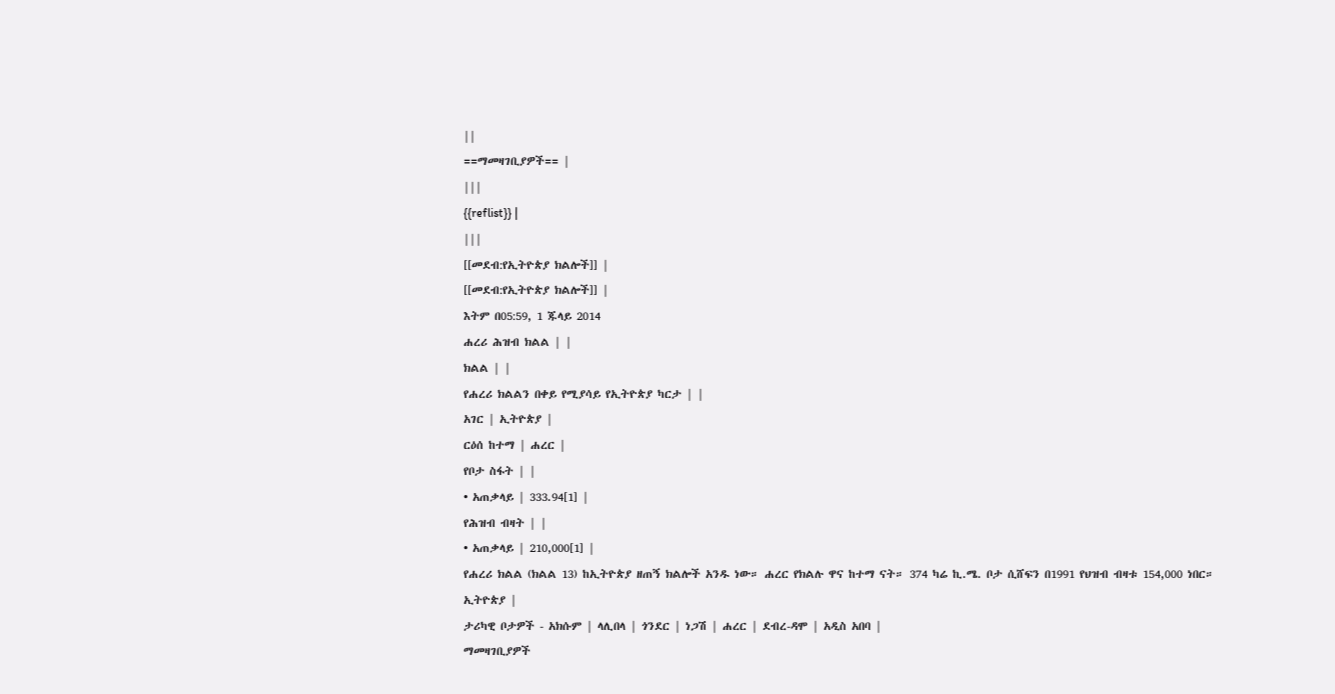||
==ማመዛገቢያዎች== |
|||
{{reflist}} |
|||
[[መደብ:የኢትዮጵያ ክልሎች]] |
[[መደብ:የኢትዮጵያ ክልሎች]] |
እትም በ05:59, 1 ጁላይ 2014
ሐረሪ ሕዝብ ክልል | |
ክልል | |
የሐረሪ ክልልን በቀይ የሚያሳይ የኢትዮጵያ ካርታ | |
አገር | ኢትዮጵያ |
ርዕሰ ከተማ | ሐረር |
የቦታ ስፋት | |
• አጠቃላይ | 333.94[1] |
የሕዝብ ብዛት | |
• አጠቃላይ | 210,000[1] |
የሐረሪ ክልል (ክልል 13) ከኢትዮጵያ ዘጠኝ ክልሎች አንዱ ነው። ሐረር የክልሉ ዋና ከተማ ናት። 374 ካሬ ኪ.ሜ. ቦታ ሲሸፍን በ1991 የህዝብ ብዛቱ 154,000 ነበር።
ኢትዮጵያ |
ታሪካዊ ቦታዎች - አክሱም | ላሊበላ | ጎንደር | ነጋሽ | ሐረር | ደብረ-ዳሞ | አዲስ አበባ |
ማመዛገቢያዎች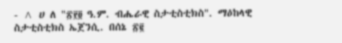- ^ ሀ ለ "፳፻፬ ዓ.ም. ብሔራዊ ስታቲስቲክስ". ማዕከላዊ ስታቲስቲክስ ኤጀንሲ. በሰኔ ፳፪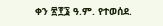ቀን ፳፻፮ ዓ.ም. የተወሰደ.